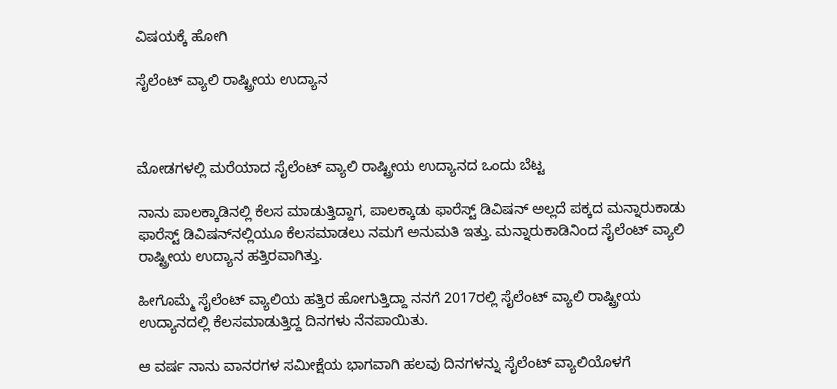ವಿಷಯಕ್ಕೆ ಹೋಗಿ

ಸೈಲೆಂಟ್ ವ್ಯಾಲಿ ರಾಷ್ಟ್ರೀಯ ಉದ್ಯಾನ



ಮೋಡಗಳಲ್ಲಿ ಮರೆಯಾದ ಸೈಲೆಂಟ್ ವ್ಯಾಲಿ ರಾಷ್ಟ್ರೀಯ ಉದ್ಯಾನದ ಒಂದು ಬೆಟ್ಟ

ನಾನು ಪಾಲಕ್ಕಾಡಿನಲ್ಲಿ ಕೆಲಸ ಮಾಡುತ್ತಿದ್ದಾಗ, ಪಾಲಕ್ಕಾಡು ಫಾರೆಸ್ಟ್ ಡಿವಿಷನ್ ಅಲ್ಲದೆ ಪಕ್ಕದ ಮನ್ನಾರುಕಾಡು ಫಾರೆಸ್ಟ್ ಡಿವಿಷನ್‌ನಲ್ಲಿಯೂ ಕೆಲಸಮಾಡಲು ನಮಗೆ ಅನುಮತಿ ಇತ್ತು. ಮನ್ನಾರುಕಾಡಿನಿಂದ ಸೈಲೆಂಟ್ ವ್ಯಾಲಿ ರಾಷ್ಟ್ರೀಯ ಉದ್ಯಾನ ಹತ್ತಿರವಾಗಿತ್ತು.

ಹೀಗೊಮ್ಮೆ ಸೈಲೆಂಟ್ ವ್ಯಾಲಿಯ ಹತ್ತಿರ ಹೋಗುತ್ತಿದ್ದಾ ನನಗೆ 2017ರಲ್ಲಿ ಸೈಲೆಂಟ್ ವ್ಯಾಲಿ ರಾಷ್ಟ್ರೀಯ ಉದ್ಯಾನದಲ್ಲಿ ಕೆಲಸಮಾಡುತ್ತಿದ್ದ ದಿನಗಳು ನೆನಪಾಯಿತು.

ಆ ವರ್ಷ ನಾನು ವಾನರಗಳ ಸಮೀಕ್ಷೆಯ ಭಾಗವಾಗಿ ಹಲವು ದಿನಗಳನ್ನು ಸೈಲೆಂಟ್ ವ್ಯಾಲಿಯೊಳಗೆ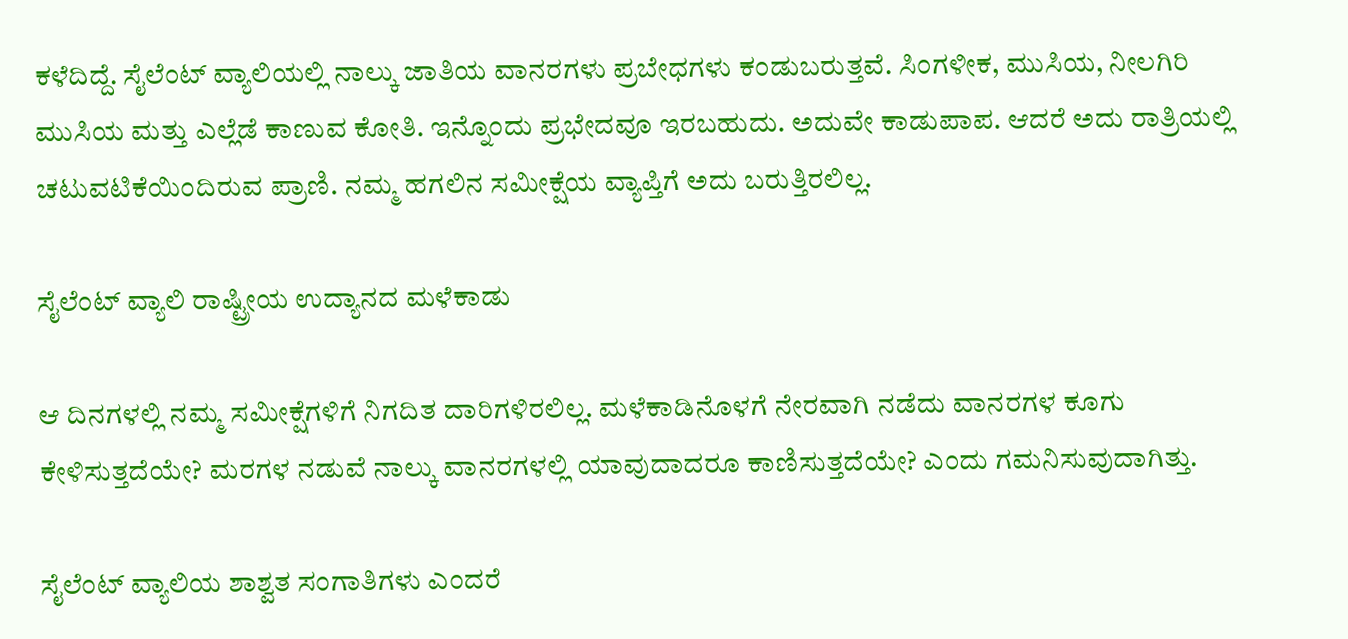ಕಳೆದಿದ್ದೆ. ಸೈಲೆಂಟ್ ವ್ಯಾಲಿಯಲ್ಲಿ ನಾಲ್ಕು ಜಾತಿಯ ವಾನರಗಳು ಪ್ರಬೇಧಗಳು ಕಂಡುಬರುತ್ತವೆ. ಸಿಂಗಳೀಕ, ಮುಸಿಯ, ನೀಲಗಿರಿ ಮುಸಿಯ ಮತ್ತು ಎಲ್ಲೆಡೆ ಕಾಣುವ ಕೋತಿ. ಇನ್ನೊಂದು ಪ್ರಭೇದವೂ ಇರಬಹುದು. ಅದುವೇ ಕಾಡುಪಾಪ. ಆದರೆ ಅದು ರಾತ್ರಿಯಲ್ಲಿ ಚಟುವಟಿಕೆಯಿಂದಿರುವ ಪ್ರಾಣಿ. ನಮ್ಮ ಹಗಲಿನ ಸಮೀಕ್ಷೆಯ ವ್ಯಾಪ್ತಿಗೆ ಅದು ಬರುತ್ತಿರಲಿಲ್ಲ.

ಸೈಲೆಂಟ್ ವ್ಯಾಲಿ ರಾಷ್ಟ್ರೀಯ ಉದ್ಯಾನದ ಮಳೆಕಾಡು

ಆ ದಿನಗಳಲ್ಲಿ ನಮ್ಮ ಸಮೀಕ್ಷೆಗಳಿಗೆ ನಿಗದಿತ ದಾರಿಗಳಿರಲಿಲ್ಲ. ಮಳೆಕಾಡಿನೊಳಗೆ ನೇರವಾಗಿ ನಡೆದು ವಾನರಗಳ ಕೂಗು ಕೇಳಿಸುತ್ತದೆಯೇ? ಮರಗಳ ನಡುವೆ ನಾಲ್ಕು ವಾನರಗಳಲ್ಲಿ ಯಾವುದಾದರೂ ಕಾಣಿಸುತ್ತದೆಯೇ? ಎಂದು ಗಮನಿಸುವುದಾಗಿತ್ತು.

ಸೈಲೆಂಟ್ ವ್ಯಾಲಿಯ ಶಾಶ್ವತ ಸಂಗಾತಿಗಳು ಎಂದರೆ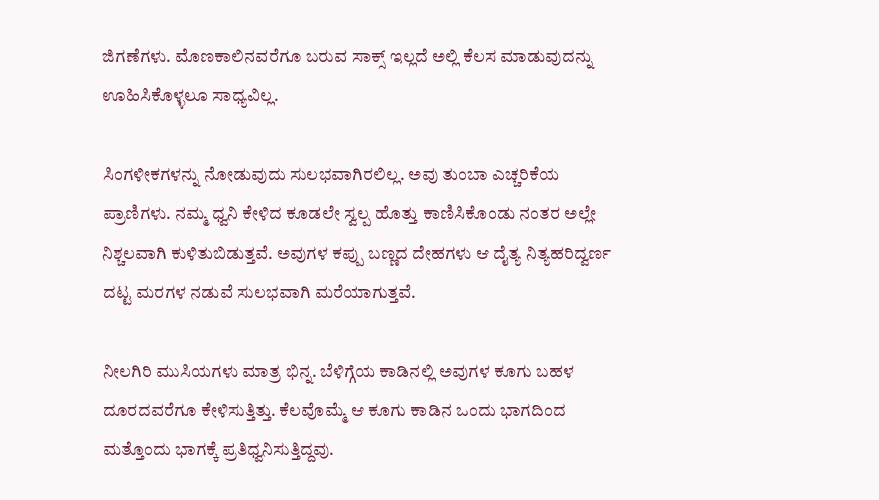ಜಿಗಣೆಗಳು. ಮೊಣಕಾಲಿನವರೆಗೂ ಬರುವ ಸಾಕ್ಸ್ ಇಲ್ಲದೆ ಅಲ್ಲಿ ಕೆಲಸ ಮಾಡುವುದನ್ನು ಊಹಿಸಿಕೊಳ್ಳಲೂ ಸಾಧ್ಯವಿಲ್ಲ.

ಸಿಂಗಳೀಕಗಳನ್ನು ನೋಡುವುದು ಸುಲಭವಾಗಿರಲಿಲ್ಲ. ಅವು ತುಂಬಾ ಎಚ್ಚರಿಕೆಯ ಪ್ರಾಣಿಗಳು. ನಮ್ಮ ಧ್ವನಿ ಕೇಳಿದ ಕೂಡಲೇ ಸ್ವಲ್ಪ ಹೊತ್ತು ಕಾಣಿಸಿಕೊಂಡು ನಂತರ ಅಲ್ಲೇ ನಿಶ್ಚಲವಾಗಿ ಕುಳಿತುಬಿಡುತ್ತವೆ. ಅವುಗಳ ಕಪ್ಪು ಬಣ್ಣದ ದೇಹಗಳು ಆ ದೈತ್ಯ ನಿತ್ಯಹರಿದ್ವರ್ಣ ದಟ್ಟ ಮರಗಳ ನಡುವೆ ಸುಲಭವಾಗಿ ಮರೆಯಾಗುತ್ತವೆ.

ನೀಲಗಿರಿ ಮುಸಿಯಗಳು ಮಾತ್ರ ಭಿನ್ನ. ಬೆಳಿಗ್ಗೆಯ ಕಾಡಿನಲ್ಲಿ ಅವುಗಳ ಕೂಗು ಬಹಳ ದೂರದವರೆಗೂ ಕೇಳಿಸುತ್ತಿತ್ತು. ಕೆಲವೊಮ್ಮೆ ಆ ಕೂಗು ಕಾಡಿನ ಒಂದು ಭಾಗದಿಂದ ಮತ್ತೊಂದು ಭಾಗಕ್ಕೆ ಪ್ರತಿಧ್ವನಿಸುತ್ತಿದ್ದವು.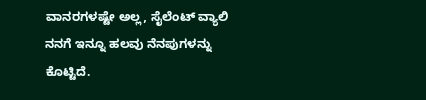ವಾನರಗಳಷ್ಟೇ ಅಲ್ಲ, ಸೈಲೆಂಟ್ ವ್ಯಾಲಿ ನನಗೆ ಇನ್ನೂ ಹಲವು ನೆನಪುಗಳನ್ನು ಕೊಟ್ಟಿದೆ.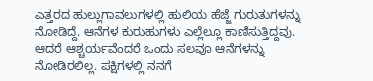ಎತ್ತರದ ಹುಲ್ಲುಗಾವಲುಗಳಲ್ಲಿ ಹುಲಿಯ ಹೆಜ್ಜೆ ಗುರುತುಗಳನ್ನು ನೋಡಿದ್ದೆ. ಆನೆಗಳ ಕುರುಹುಗಳು ಎಲ್ಲೆಲ್ಲೂ ಕಾಣಿಸುತ್ತಿದ್ದವು. ಆದರೆ ಆಶ್ಚರ್ಯವೆಂದರೆ ಒಂದು ಸಲವೂ ಆನೆಗಳನ್ನು ನೋಡಿರಲಿಲ್ಲ. ಪಕ್ಷಿಗಳಲ್ಲಿ ನನಗೆ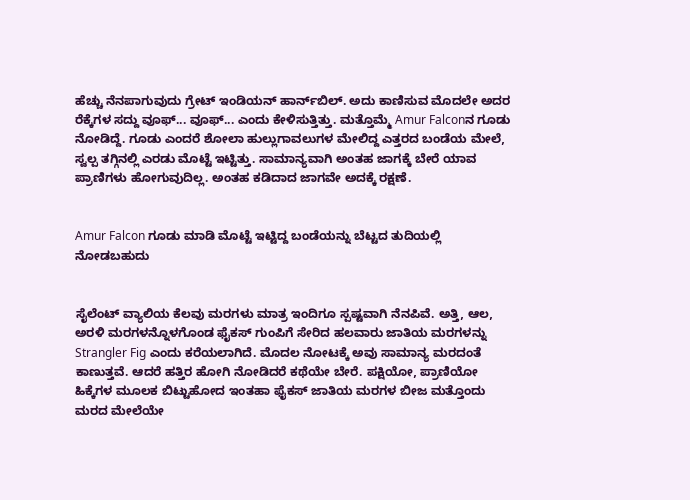ಹೆಚ್ಚು ನೆನಪಾಗುವುದು ಗ್ರೇಟ್ ಇಂಡಿಯನ್ ಹಾರ್ನ್‌ಬಿಲ್. ಅದು ಕಾಣಿಸುವ ಮೊದಲೇ ಅದರ ರೆಕ್ಕೆಗಳ ಸದ್ದು ವೂಫ್... ವೂಫ್... ಎಂದು ಕೇಳಿಸುತ್ತಿತ್ತು. ಮತ್ತೊಮ್ಮೆ Amur Falconನ ಗೂಡು ನೋಡಿದ್ದೆ. ಗೂಡು ಎಂದರೆ ಶೋಲಾ ಹುಲ್ಲುಗಾವಲುಗಳ ಮೇಲಿದ್ದ ಎತ್ತರದ ಬಂಡೆಯ ಮೇಲೆ, ಸ್ವಲ್ಪ ತಗ್ಗಿನಲ್ಲಿ ಎರಡು ಮೊಟ್ಟೆ ಇಟ್ಟಿತ್ತು. ಸಾಮಾನ್ಯವಾಗಿ ಅಂತಹ ಜಾಗಕ್ಕೆ ಬೇರೆ ಯಾವ ಪ್ರಾಣಿಗಳು ಹೋಗುವುದಿಲ್ಲ. ಅಂತಹ ಕಡಿದಾದ ಜಾಗವೇ ಅದಕ್ಕೆ ರಕ್ಷಣೆ.


Amur Falcon ಗೂಡು ಮಾಡಿ ಮೊಟ್ಟೆ ಇಟ್ಟಿದ್ದ ಬಂಡೆಯನ್ನು ಬೆಟ್ಟದ ತುದಿಯಲ್ಲಿ ನೋಡಬಹುದು


ಸೈಲೆಂಟ್ ವ್ಯಾಲಿಯ ಕೆಲವು ಮರಗಳು ಮಾತ್ರ ಇಂದಿಗೂ ಸ್ಪಷ್ಟವಾಗಿ ನೆನಪಿವೆ. ಅತ್ತಿ, ಆಲ, ಅರಳಿ ಮರಗಳನ್ನೊಳಗೊಂಡ ಫೈಕಸ್ ಗುಂಪಿಗೆ ಸೇರಿದ ಹಲವಾರು ಜಾತಿಯ ಮರಗಳನ್ನು Strangler Fig ಎಂದು ಕರೆಯಲಾಗಿದೆ. ಮೊದಲ ನೋಟಕ್ಕೆ ಅವು ಸಾಮಾನ್ಯ ಮರದಂತೆ ಕಾಣುತ್ತವೆ. ಆದರೆ ಹತ್ತಿರ ಹೋಗಿ ನೋಡಿದರೆ ಕಥೆಯೇ ಬೇರೆ. ಪಕ್ಷಿಯೋ, ಪ್ರಾಣಿಯೋ ಹಿಕ್ಕೆಗಳ ಮೂಲಕ ಬಿಟ್ಟುಹೋದ ಇಂತಹಾ ಫೈಕಸ್ ಜಾತಿಯ ಮರಗಳ ಬೀಜ ಮತ್ತೊಂದು ಮರದ ಮೇಲೆಯೇ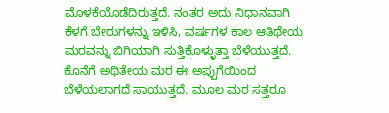ಮೊಳಕೆಯೊಡೆದಿರುತ್ತದೆ. ನಂತರ ಅದು ನಿಧಾನವಾಗಿ ಕೆಳಗೆ ಬೇರುಗಳನ್ನು ಇಳಿಸಿ, ವರ್ಷಗಳ ಕಾಲ ಆತಿಥೇಯ ಮರವನ್ನು ಬಿಗಿಯಾಗಿ ಸುತ್ತಿಕೊಳ್ಳುತ್ತಾ ಬೆಳೆಯುತ್ತದೆ. ಕೊನೆಗೆ ಅಥಿತೇಯ ಮರ ಈ ಅಪ್ಪುಗೆಯಿಂದ ಬೆಳೆಯಲಾಗದೆ ಸಾಯುತ್ತದೆ. ಮೂಲ ಮರ ಸತ್ತರೂ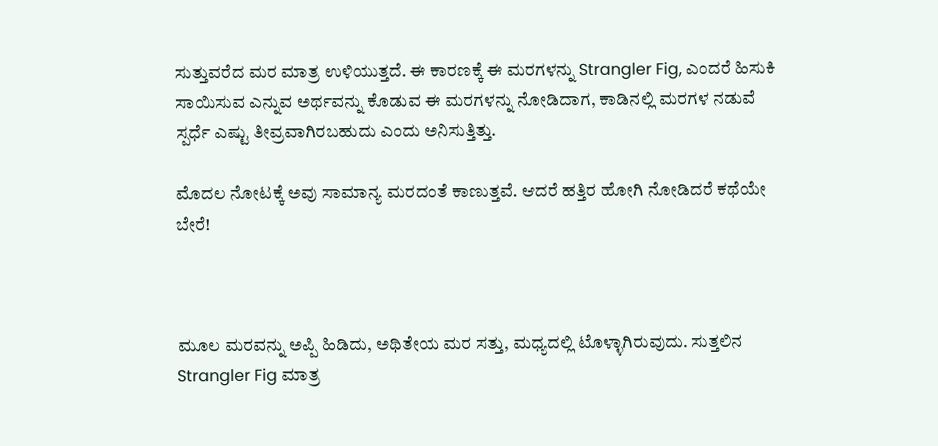ಸುತ್ತುವರೆದ ಮರ ಮಾತ್ರ ಉಳಿಯುತ್ತದೆ. ಈ ಕಾರಣಕ್ಕೆ ಈ ಮರಗಳನ್ನು Strangler Fig, ಎಂದರೆ ಹಿಸುಕಿ ಸಾಯಿಸುವ ಎನ್ನುವ ಅರ್ಥವನ್ನು ಕೊಡುವ ಈ ಮರಗಳನ್ನು ನೋಡಿದಾಗ, ಕಾಡಿನಲ್ಲಿ ಮರಗಳ ನಡುವೆ ಸ್ಪರ್ಧೆ ಎಷ್ಟು ತೀವ್ರವಾಗಿರಬಹುದು ಎಂದು ಅನಿಸುತ್ತಿತ್ತು.

ಮೊದಲ ನೋಟಕ್ಕೆ ಅವು ಸಾಮಾನ್ಯ ಮರದಂತೆ ಕಾಣುತ್ತವೆ. ಆದರೆ ಹತ್ತಿರ ಹೋಗಿ ನೋಡಿದರೆ ಕಥೆಯೇ ಬೇರೆ!



ಮೂಲ ಮರವನ್ನು ಅಪ್ಪಿ ಹಿಡಿದು, ಅಥಿತೇಯ ಮರ ಸತ್ತು, ಮಧ್ಯದಲ್ಲಿ ಟೊಳ್ಳಾಗಿರುವುದು. ಸುತ್ತಲಿನ Strangler Fig ಮಾತ್ರ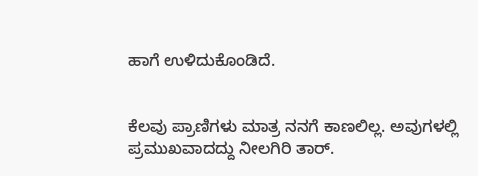ಹಾಗೆ ಉಳಿದುಕೊಂಡಿದೆ.


ಕೆಲವು ಪ್ರಾಣಿಗಳು ಮಾತ್ರ ನನಗೆ ಕಾಣಲಿಲ್ಲ. ಅವುಗಳಲ್ಲಿ ಪ್ರಮುಖವಾದದ್ದು ನೀಲಗಿರಿ ತಾರ್.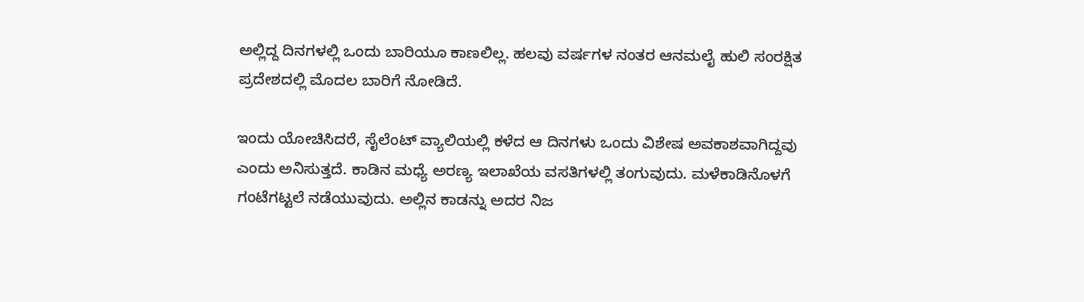ಅಲ್ಲಿದ್ದ ದಿನಗಳಲ್ಲಿ ಒಂದು ಬಾರಿಯೂ ಕಾಣಲಿಲ್ಲ. ಹಲವು ವರ್ಷಗಳ ನಂತರ ಆನಮಲೈ ಹುಲಿ ಸಂರಕ್ಷಿತ ಪ್ರದೇಶದಲ್ಲಿ ಮೊದಲ ಬಾರಿಗೆ ನೋಡಿದೆ.

ಇಂದು ಯೋಚಿಸಿದರೆ, ಸೈಲೆಂಟ್ ವ್ಯಾಲಿಯಲ್ಲಿ ಕಳೆದ ಆ ದಿನಗಳು ಒಂದು ವಿಶೇಷ ಅವಕಾಶವಾಗಿದ್ದವು ಎಂದು ಅನಿಸುತ್ತದೆ. ಕಾಡಿನ ಮಧ್ಯೆ ಅರಣ್ಯ ಇಲಾಖೆಯ ವಸತಿಗಳಲ್ಲಿ ತಂಗುವುದು. ಮಳೆಕಾಡಿನೊಳಗೆ ಗಂಟೆಗಟ್ಟಲೆ ನಡೆಯುವುದು. ಅಲ್ಲಿನ ಕಾಡನ್ನು ಅದರ ನಿಜ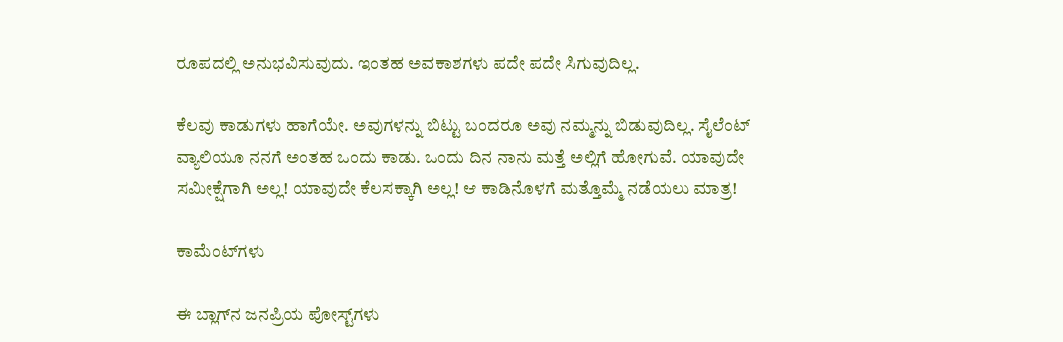ರೂಪದಲ್ಲಿ ಅನುಭವಿಸುವುದು. ಇಂತಹ ಅವಕಾಶಗಳು ಪದೇ ಪದೇ ಸಿಗುವುದಿಲ್ಲ.

ಕೆಲವು ಕಾಡುಗಳು ಹಾಗೆಯೇ. ಅವುಗಳನ್ನು ಬಿಟ್ಟು ಬಂದರೂ ಅವು ನಮ್ಮನ್ನು ಬಿಡುವುದಿಲ್ಲ. ಸೈಲೆಂಟ್ ವ್ಯಾಲಿಯೂ ನನಗೆ ಅಂತಹ ಒಂದು ಕಾಡು. ಒಂದು ದಿನ ನಾನು ಮತ್ತೆ ಅಲ್ಲಿಗೆ ಹೋಗುವೆ. ಯಾವುದೇ ಸಮೀಕ್ಷೆಗಾಗಿ ಅಲ್ಲ! ಯಾವುದೇ ಕೆಲಸಕ್ಕಾಗಿ ಅಲ್ಲ! ಆ ಕಾಡಿನೊಳಗೆ ಮತ್ತೊಮ್ಮೆ ನಡೆಯಲು ಮಾತ್ರ!

ಕಾಮೆಂಟ್‌ಗಳು

ಈ ಬ್ಲಾಗ್‌ನ ಜನಪ್ರಿಯ ಪೋಸ್ಟ್‌ಗಳು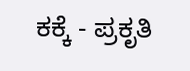ಕಕ್ಕೆ - ಪ್ರಕೃತಿ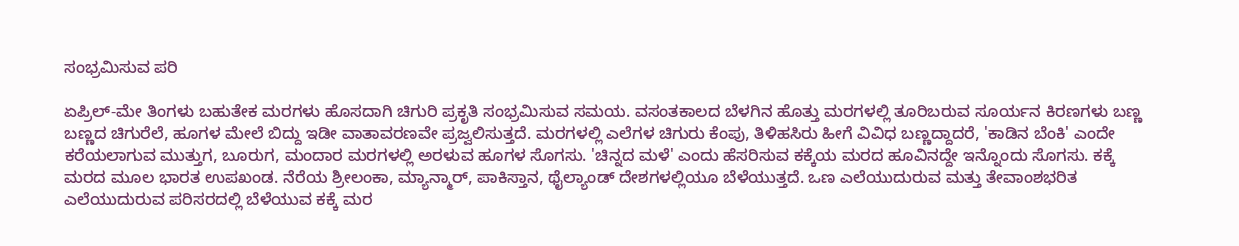ಸಂಭ್ರಮಿಸುವ ಪರಿ

ಏಪ್ರಿಲ್-ಮೇ ತಿಂಗಳು ಬಹುತೇಕ ಮರಗಳು ಹೊಸದಾಗಿ‌ ಚಿಗುರಿ ಪ್ರಕೃತಿ ಸಂಭ್ರಮಿಸುವ ಸಮಯ. ವಸಂತಕಾಲದ ಬೆಳಗಿನ ಹೊತ್ತು ಮರಗಳಲ್ಲಿ ತೂರಿಬರುವ ಸೂರ್ಯನ ಕಿರಣಗಳು ಬಣ್ಣ ಬಣ್ಣದ ಚಿಗುರೆಲೆ, ಹೂಗಳ ಮೇಲೆ ಬಿದ್ದು ಇಡೀ ವಾತಾವರಣವೇ ಪ್ರಜ್ವಲಿಸುತ್ತದೆ. ಮರಗಳಲ್ಲಿ ಎಲೆಗಳ ಚಿಗುರು ಕೆಂಪು, ತಿಳಿಹಸಿರು ಹೀಗೆ‌ ವಿವಿಧ ಬಣ್ಣದ್ದಾದರೆ, 'ಕಾಡಿನ ಬೆಂಕಿ' ಎಂದೇ ಕರೆಯಲಾಗುವ ಮುತ್ತುಗ, ಬೂರುಗ, ಮಂದಾರ ಮರಗಳಲ್ಲಿ ಅರಳುವ ಹೂಗಳ ಸೊಗಸು. 'ಚಿನ್ನದ ಮಳೆ' ಎಂದು ಹೆಸರಿಸುವ ಕಕ್ಕೆಯ ಮರದ ಹೂವಿನದ್ದೇ ಇನ್ನೊಂದು‌ ಸೊಗಸು. ಕಕ್ಕೆ ಮರದ ಮೂಲ ಭಾರತ ಉಪಖಂಡ. ನೆರೆಯ ಶ್ರೀಲಂಕಾ, ಮ್ಯಾನ್ಮಾರ್, ಪಾಕಿಸ್ತಾನ, ಥೈಲ್ಯಾಂಡ್ ದೇಶಗಳಲ್ಲಿಯೂ ಬೆಳೆಯುತ್ತದೆ. ಒಣ ಎಲೆಯುದುರುವ ಮತ್ತು ತೇವಾಂಶಭರಿತ ಎಲೆಯುದುರುವ ಪರಿಸರದಲ್ಲಿ‌ ಬೆಳೆಯುವ ಕಕ್ಕೆ ಮರ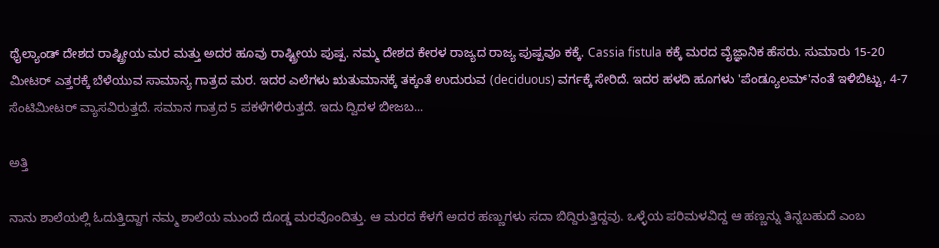ಥೈಲ್ಯಾಂಡ್ ದೇಶದ ರಾಷ್ಟ್ರೀಯ ಮರ ಮತ್ತು ಅದರ ಹೂವು ರಾಷ್ಟ್ರೀಯ ಪುಷ್ಪ. ನಮ್ಮ ದೇಶದ ಕೇರಳ ರಾಜ್ಯದ ರಾಜ್ಯ ಪುಷ್ಪವೂ ಕಕ್ಕೆ. Cassia fistula ಕಕ್ಕೆ ಮರದ ವೈಜ್ಞಾನಿಕ ಹೆಸರು. ಸುಮಾರು 15-20 ಮೀಟರ್ ಎತ್ತರಕ್ಕೆ ಬೆಳೆಯುವ ಸಾಮಾನ್ಯ ಗಾತ್ರದ ಮರ. ಇದರ ಎಲೆಗಳು ಋತುಮಾನಕ್ಕೆ‌ ತಕ್ಕಂತೆ ಉದುರುವ (deciduous) ವರ್ಗಕ್ಕೆ ಸೇರಿದೆ. ಇದರ ಹಳದಿ ಹೂಗಳು 'ಪೆಂಡ್ಯೂಲಮ್'ನಂತೆ ಇಳಿಬಿಟ್ಟು, 4-7 ಸೆಂಟಿಮೀಟರ್ ವ್ಯಾಸವಿರುತ್ತದೆ. ಸಮಾನ ಗಾತ್ರದ 5 ಪಕಳೆಗಳಿರುತ್ತದೆ. ಇದು ದ್ವಿದಳ ಬೀಜಬ...

ಅತ್ತಿ

ನಾನು ಶಾಲೆಯಲ್ಲಿ ಓದುತ್ತಿದ್ದಾಗ ನಮ್ಮ ಶಾಲೆಯ ಮುಂದೆ ದೊಡ್ಡ ಮರವೊಂದಿತ್ತು. ಆ ಮರದ ಕೆಳಗೆ ಅದರ ಹಣ್ಣುಗಳು ಸದಾ ಬಿದ್ದಿರುತ್ತಿದ್ದವು. ಒಳ್ಳೆಯ ಪರಿಮಳವಿದ್ದ ಆ ಹಣ್ಣನ್ನು ತಿನ್ನಬಹುದೆ ಎಂಬ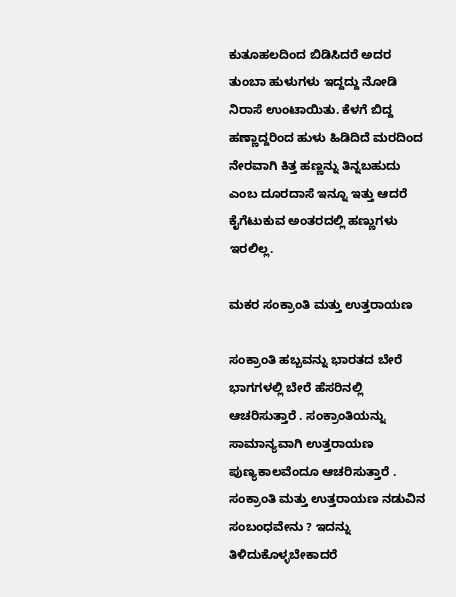ಕುತೂಹಲದಿಂದ ಬಿಡಿಸಿದರೆ ಅದರ ತುಂಬಾ ಹುಳುಗಳು ಇದ್ದದ್ದು ನೋಡಿ ನಿರಾಸೆ ಉಂಟಾಯಿತು. ಕೆಳಗೆ ಬಿದ್ದ ಹಣ್ಣಾದ್ದರಿಂದ ಹುಳು ಹಿಡಿದಿದೆ ಮರದಿಂದ ನೇರವಾಗಿ ಕಿತ್ತ ಹಣ್ಣನ್ನು ತಿನ್ನಬಹುದು ಎಂಬ ದೂರದಾಸೆ ಇನ್ನೂ ಇತ್ತು ಆದರೆ ಕೈಗೆಟುಕುವ ಅಂತರದಲ್ಲಿ ಹಣ್ಣುಗಳು ಇರಲಿಲ್ಲ.

ಮಕರ ಸಂಕ್ರಾಂತಿ ಮತ್ತು ಉತ್ತರಾಯಣ

ಸಂಕ್ರಾಂತಿ ಹಬ್ಬವನ್ನು ಭಾರತದ ಬೇರೆ ಭಾಗಗಳಲ್ಲಿ ಬೇರೆ ಹೆಸರಿನಲ್ಲಿ ಆಚರಿಸುತ್ತಾರೆ . ಸಂಕ್ರಾಂತಿಯನ್ನು ಸಾಮಾನ್ಯವಾಗಿ ಉತ್ತರಾಯಣ ಪುಣ್ಯಕಾಲವೆಂದೂ ಆಚರಿಸುತ್ತಾರೆ . ಸಂಕ್ರಾಂತಿ ಮತ್ತು ಉತ್ತರಾಯಣ ನಡುವಿನ ಸಂಬಂಧವೇನು ? ಇದನ್ನು ತಿಳಿದುಕೊಳ್ಳಬೇಕಾದರೆ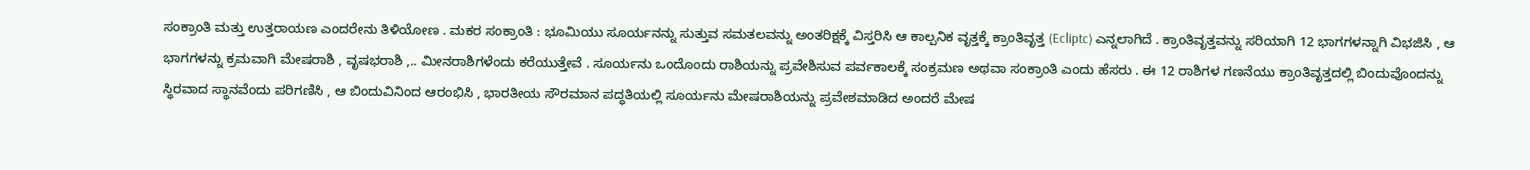ಸಂಕ್ರಾಂತಿ ಮತ್ತು ಉತ್ತರಾಯಣ ಎಂದರೇನು ತಿಳಿಯೋಣ . ಮಕರ ಸಂಕ್ರಾಂತಿ : ಭೂಮಿಯು ಸೂರ್ಯನನ್ನು ಸುತ್ತುವ ಸಮತಲವನ್ನು ಅಂತರಿಕ್ಷಕ್ಕೆ ವಿಸ್ತರಿಸಿ ಆ ಕಾಲ್ಪನಿಕ ವೃತ್ತಕ್ಕೆ ಕ್ರಾಂತಿವೃತ್ತ (Ecliptc) ಎನ್ನಲಾಗಿದೆ . ಕ್ರಾಂತಿವೃತ್ತವನ್ನು ಸರಿಯಾಗಿ 12 ಭಾಗಗಳನ್ನಾಗಿ ವಿಭಜಿಸಿ , ಆ ಭಾಗಗಳನ್ನು ಕ್ರಮವಾಗಿ ಮೇಷರಾಶಿ , ವೃಷಭರಾಶಿ ,.. ಮೀನರಾಶಿಗಳೆಂದು ಕರೆಯುತ್ತೇವೆ . ಸೂರ್ಯನು ಒಂದೊಂದು ರಾಶಿಯನ್ನು ಪ್ರವೇಶಿಸುವ ಪರ್ವಕಾಲಕ್ಕೆ ಸಂಕ್ರಮಣ ಅಥವಾ ಸಂಕ್ರಾಂತಿ ಎಂದು ಹೆಸರು . ಈ 12 ರಾಶಿಗಳ ಗಣನೆಯು ಕ್ರಾಂತಿವೃತ್ತದಲ್ಲಿ ಬಿಂದುವೊಂದನ್ನು ಸ್ಥಿರವಾದ ಸ್ಥಾನವೆಂದು ಪರಿಗಣಿಸಿ , ಆ ಬಿಂದುವಿನಿಂದ ಆರಂಭಿಸಿ , ಭಾರತೀಯ ಸೌರಮಾನ ಪದ್ಧತಿಯಲ್ಲಿ ಸೂರ್ಯನು ಮೇಷರಾಶಿಯನ್ನು ಪ್ರವೇಶಮಾಡಿದ ಅಂದರೆ ಮೇಷ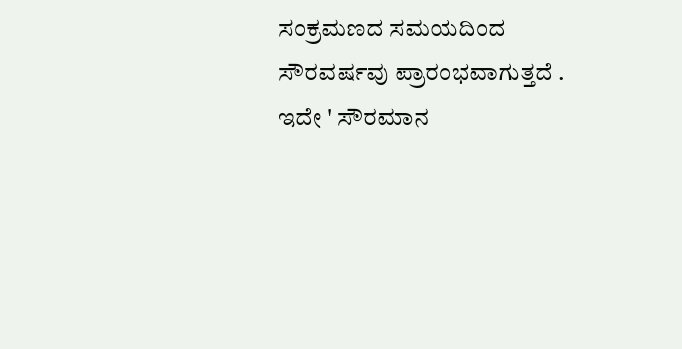ಸಂಕ್ರಮಣದ ಸಮಯದಿಂದ ಸೌರವರ್ಷವು ಪ್ರಾರಂಭವಾಗುತ್ತದೆ . ಇದೇ ' ಸೌರಮಾನ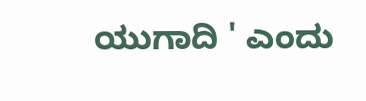ಯುಗಾದಿ ' ಎಂದು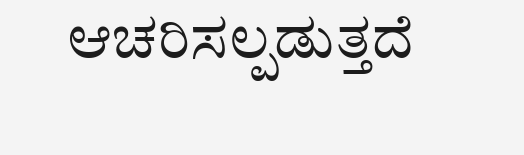ಆಚರಿಸಲ್ಪಡುತ್ತದೆ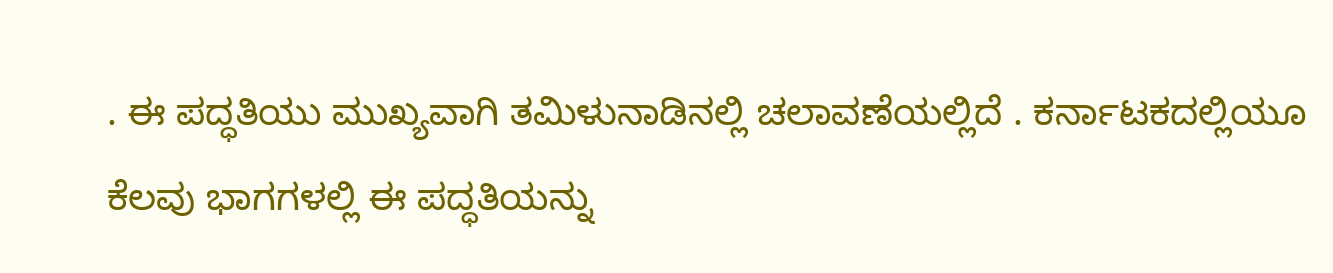. ಈ ಪದ್ಧತಿಯು ಮುಖ್ಯವಾಗಿ ತಮಿಳುನಾಡಿನಲ್ಲಿ ಚಲಾವಣೆಯಲ್ಲಿದೆ . ಕರ್ನಾಟಕದಲ್ಲಿಯೂ ಕೆಲವು ಭಾಗಗಳಲ್ಲಿ ಈ ಪದ್ಧತಿಯನ್ನು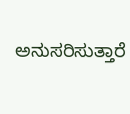ಅನುಸರಿಸುತ್ತಾರೆ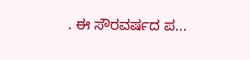. ಈ ಸೌರವರ್ಷದ ಪ...